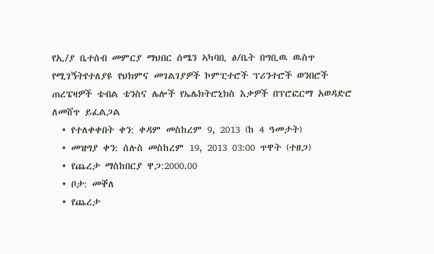የኢ/ያ ቤተሰብ መምርያ ማህበር ሰሜን ኣካባቢ ፅ/ቤት በግቢዉ ዉስጥ የሚገኝትየተለያዩ የህክምና መገልገያዎች ኮምፒተሮች ፕሪንተሮች ወንበሮች ጠረፔዛዎች ቴብል ቴንስና ሌሎች የኤሌክትሮኒክስ እቃዎች በፕሮፎርማ አወዳድሮ ለመሸጥ ይፈልጋል
  • የተለቀቀበት ቀን: ቀዳም መስከረም 9, 2013 (ከ 4 ዓመታት)
  • መዝግያ ቀን: ሰሉስ መስከረም 19, 2013 03:00 ጥዋት (ተዘጋ)
  • የጨረታ ማስከበርያ ዋጋ:2000.00
  • ቦታ: መቐለ
  • የጨረታ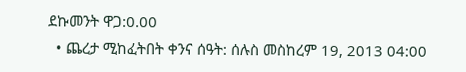ደኩመንት ዋጋ:0.00
  • ጨረታ ሚከፈትበት ቀንና ሰዓት: ሰሉስ መስከረም 19, 2013 04:00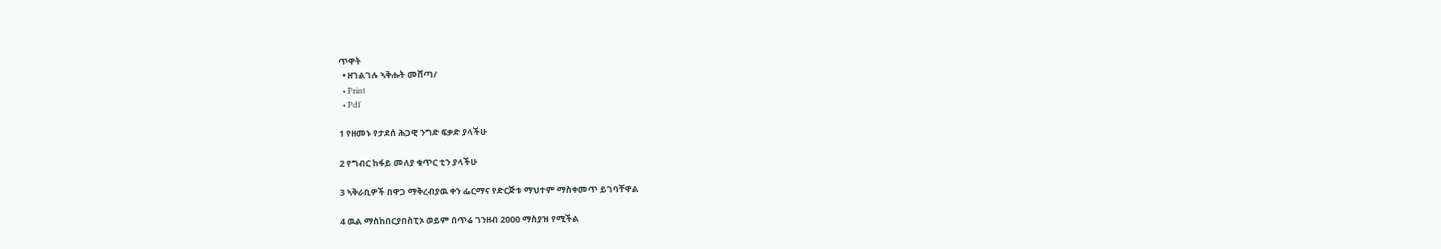ጥዋት
  • ዘገልገሉ ኣቅሑት መሸጣ/
  • Print
  • Pdf

1 የዘመኑ የታደሰ ሕጋዊ ንግድ ፍቃድ ያላችሁ

2 የግብር ከፋይ መለያ ቁጥር ቲን ያላችሁ

3 ኣቅራቢዎች በዋጋ ማቅረብያዉ ቀን ፌርማና የድርጅቱ ማህተም ማስቀመጥ ይገባቸዋል

4 ዉል ማስከበርያበስፒኦ ወይም በጥሬ ገንዘብ 2000 ማስያዝ የሚችል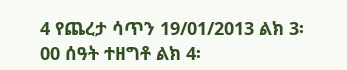4 የጨረታ ሳጥን 19/01/2013 ልክ 3፡00 ሰዓት ተዘግቶ ልክ 4፡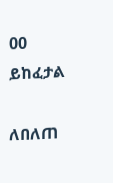00 ይከፈታል

ለበለጠ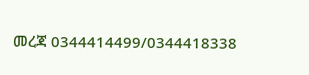መረጃ 0344414499/0344418338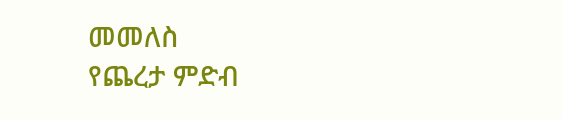መመለስ
የጨረታ ምድብ